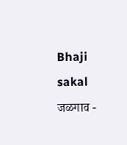Bhaji
sakal
जळगाव -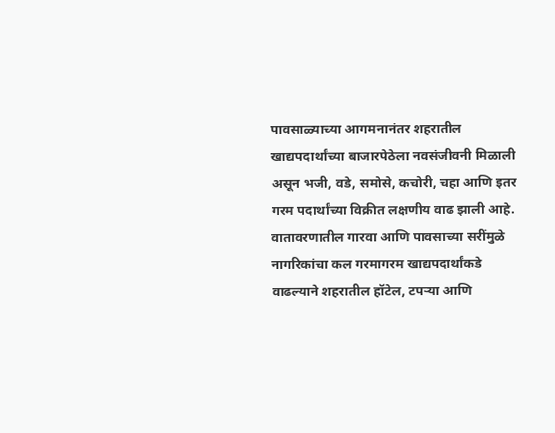पावसाळ्याच्या आगमनानंतर शहरातील खाद्यपदार्थांच्या बाजारपेठेला नवसंजीवनी मिळाली असून भजी, वडे, समोसे, कचोरी, चहा आणि इतर गरम पदार्थांच्या विक्रीत लक्षणीय वाढ झाली आहे. वातावरणातील गारवा आणि पावसाच्या सरींमुळे नागरिकांचा कल गरमागरम खाद्यपदार्थांकडे वाढल्याने शहरातील हॉटेल, टपऱ्या आणि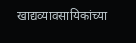खाद्यव्यावसायिकांच्या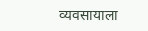व्यवसायाला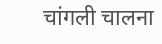चांगली चालना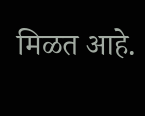मिळत आहे.